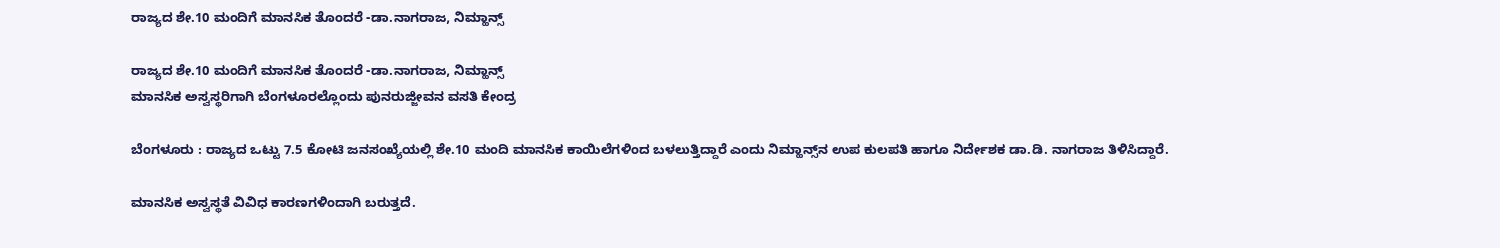ರಾಜ್ಯದ ಶೇ.10 ಮಂದಿಗೆ ಮಾನಸಿಕ ತೊಂದರೆ -ಡಾ.ನಾಗರಾಜ, ನಿಮ್ಹಾನ್ಸ್‌

ರಾಜ್ಯದ ಶೇ.10 ಮಂದಿಗೆ ಮಾನಸಿಕ ತೊಂದರೆ -ಡಾ.ನಾಗರಾಜ, ನಿಮ್ಹಾನ್ಸ್‌
ಮಾನಸಿಕ ಅಸ್ವಸ್ಥರಿಗಾಗಿ ಬೆಂಗಳೂರಲ್ಲೊಂದು ಪುನರುಜ್ಜೀವನ ವಸತಿ ಕೇಂದ್ರ

ಬೆಂಗಳೂರು : ರಾಜ್ಯದ ಒಟ್ಟು 7.5 ಕೋಟಿ ಜನಸಂಖ್ಯೆಯಲ್ಲಿ ಶೇ.10 ಮಂದಿ ಮಾನಸಿಕ ಕಾಯಿಲೆಗಳಿಂದ ಬಳಲುತ್ತಿದ್ದಾರೆ ಎಂದು ನಿಮ್ಹಾನ್ಸ್‌ನ ಉಪ ಕುಲಪತಿ ಹಾಗೂ ನಿರ್ದೇಶಕ ಡಾ.ಡಿ. ನಾಗರಾಜ ತಿಳಿಸಿದ್ದಾರೆ.

ಮಾನಸಿಕ ಅಸ್ವಸ್ಥತೆ ವಿವಿಧ ಕಾರಣಗಳಿಂದಾಗಿ ಬರುತ್ತದೆ.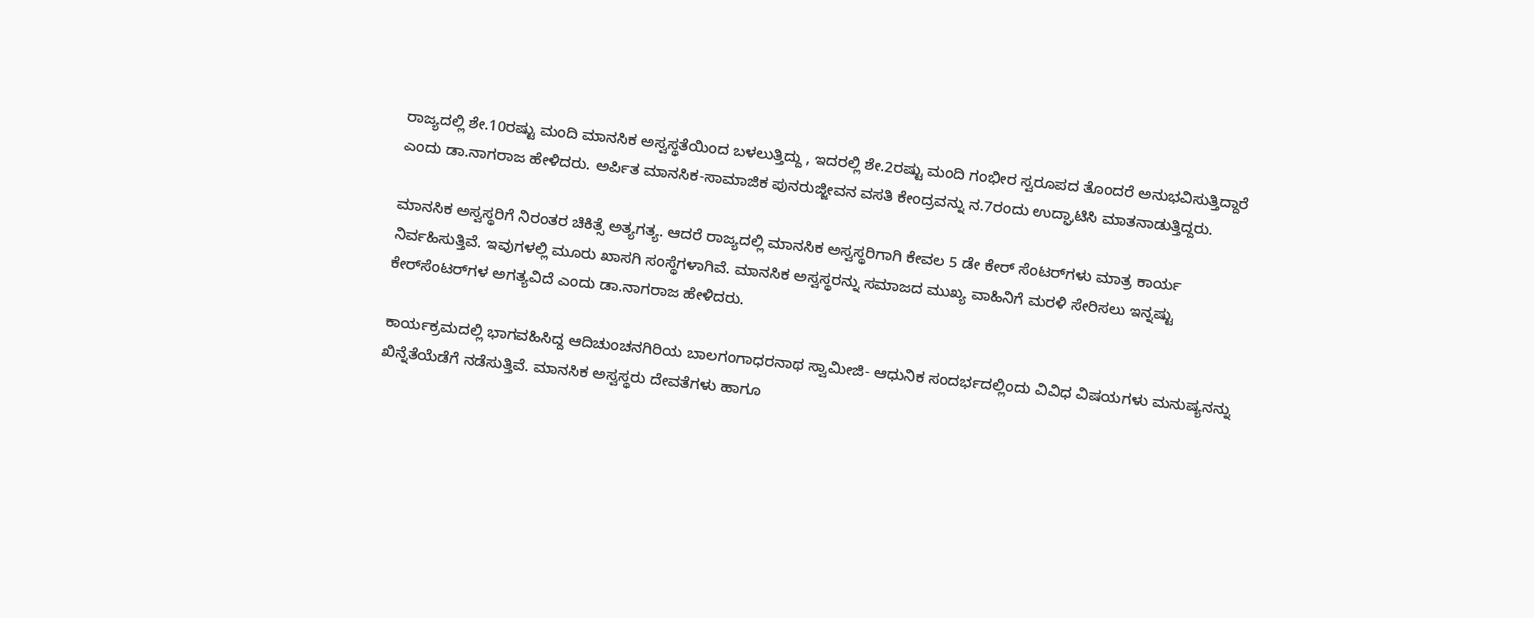ರಾಜ್ಯದಲ್ಲಿ ಶೇ.10ರಷ್ಟು ಮಂದಿ ಮಾನಸಿಕ ಅಸ್ವಸ್ಥತೆಯಿಂದ ಬಳಲುತ್ತಿದ್ದು , ಇದರಲ್ಲಿ ಶೇ.2ರಷ್ಟು ಮಂದಿ ಗಂಭೀರ ಸ್ವರೂಪದ ತೊಂದರೆ ಅನುಭವಿಸುತ್ತಿದ್ದಾರೆ ಎಂದು ಡಾ.ನಾಗರಾಜ ಹೇಳಿದರು. ಅರ್ಪಿತ ಮಾನಸಿಕ-ಸಾಮಾಜಿಕ ಪುನರುಜ್ಜೀವನ ವಸತಿ ಕೇಂದ್ರವನ್ನು ನ.7ರಂದು ಉದ್ಘಾಟಿಸಿ ಮಾತನಾಡುತ್ತಿದ್ದರು.

ಮಾನಸಿಕ ಅಸ್ವಸ್ಥರಿಗೆ ನಿರಂತರ ಚಿಕಿತ್ಸೆ ಅತ್ಯಗತ್ಯ. ಆದರೆ ರಾಜ್ಯದಲ್ಲಿ ಮಾನಸಿಕ ಅಸ್ವಸ್ಥರಿಗಾಗಿ ಕೇವಲ 5 ಡೇ ಕೇರ್‌ ಸೆಂಟರ್‌ಗಳು ಮಾತ್ರ ಕಾರ್ಯ ನಿರ್ವಹಿಸುತ್ತಿವೆ. ಇವುಗಳಲ್ಲಿ ಮೂರು ಖಾಸಗಿ ಸಂಸ್ಥೆಗಳಾಗಿವೆ. ಮಾನಸಿಕ ಅಸ್ವಸ್ಥರನ್ನು ಸಮಾಜದ ಮುಖ್ಯ ವಾಹಿನಿಗೆ ಮರಳಿ ಸೇರಿಸಲು ಇನ್ನಷ್ಟು ಕೇರ್‌ಸೆಂಟರ್‌ಗಳ ಅಗತ್ಯವಿದೆ ಎಂದು ಡಾ.ನಾಗರಾಜ ಹೇಳಿದರು.

ಕಾರ್ಯಕ್ರಮದಲ್ಲಿ ಭಾಗವಹಿಸಿದ್ದ ಆದಿಚುಂಚನಗಿರಿಯ ಬಾಲಗಂಗಾಧರನಾಥ ಸ್ವಾಮೀಜಿ- ಆಧುನಿಕ ಸಂದರ್ಭದಲ್ಲಿಂದು ವಿವಿಧ ವಿಷಯಗಳು ಮನುಷ್ಯನನ್ನು ಖಿನ್ನೆತೆಯೆಡೆಗೆ ನಡೆಸುತ್ತಿವೆ. ಮಾನಸಿಕ ಅಸ್ವಸ್ಥರು ದೇವತೆಗಳು ಹಾಗೂ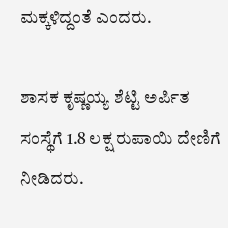ಮಕ್ಕಳಿದ್ದಂತೆ ಎಂದರು.

ಶಾಸಕ ಕೃಷ್ಣಯ್ಯ ಶೆಟ್ಟಿ ಅರ್ಪಿತ ಸಂಸ್ಥೆಗೆ 1.8 ಲಕ್ಷ ರುಪಾಯಿ ದೇಣಿಗೆ ನೀಡಿದರು.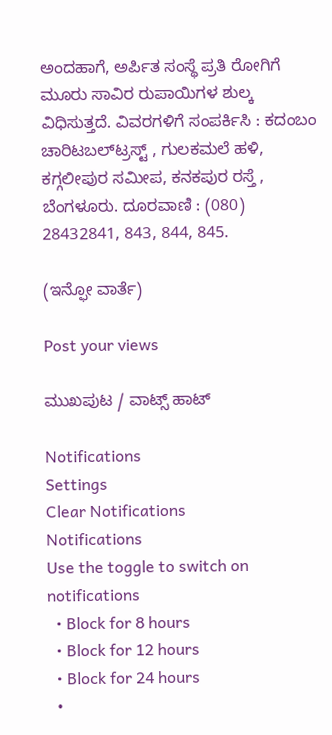ಅಂದಹಾಗೆ, ಅರ್ಪಿತ ಸಂಸ್ಥೆ ಪ್ರತಿ ರೋಗಿಗೆ ಮೂರು ಸಾವಿರ ರುಪಾಯಿಗಳ ಶುಲ್ಕ ವಿಧಿಸುತ್ತದೆ. ವಿವರಗಳಿಗೆ ಸಂಪರ್ಕಿಸಿ : ಕದಂಬಂ ಚಾರಿಟಬಲ್‌ಟ್ರಸ್ಟ್‌ , ಗುಲಕಮಲೆ ಹಳಿ, ಕಗ್ಗಲೀಪುರ ಸಮೀಪ, ಕನಕಪುರ ರಸ್ತೆ , ಬೆಂಗಳೂರು. ದೂರವಾಣಿ : (080) 28432841, 843, 844, 845.

(ಇನ್ಫೋ ವಾರ್ತೆ)

Post your views

ಮುಖಪುಟ / ವಾಟ್ಸ್‌ ಹಾಟ್‌

Notifications
Settings
Clear Notifications
Notifications
Use the toggle to switch on notifications
  • Block for 8 hours
  • Block for 12 hours
  • Block for 24 hours
  •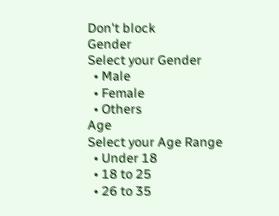Don't block
Gender
Select your Gender
  • Male
  • Female
  • Others
Age
Select your Age Range
  • Under 18
  • 18 to 25
  • 26 to 35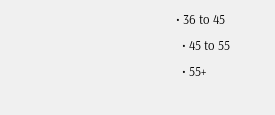• 36 to 45
  • 45 to 55
  • 55+